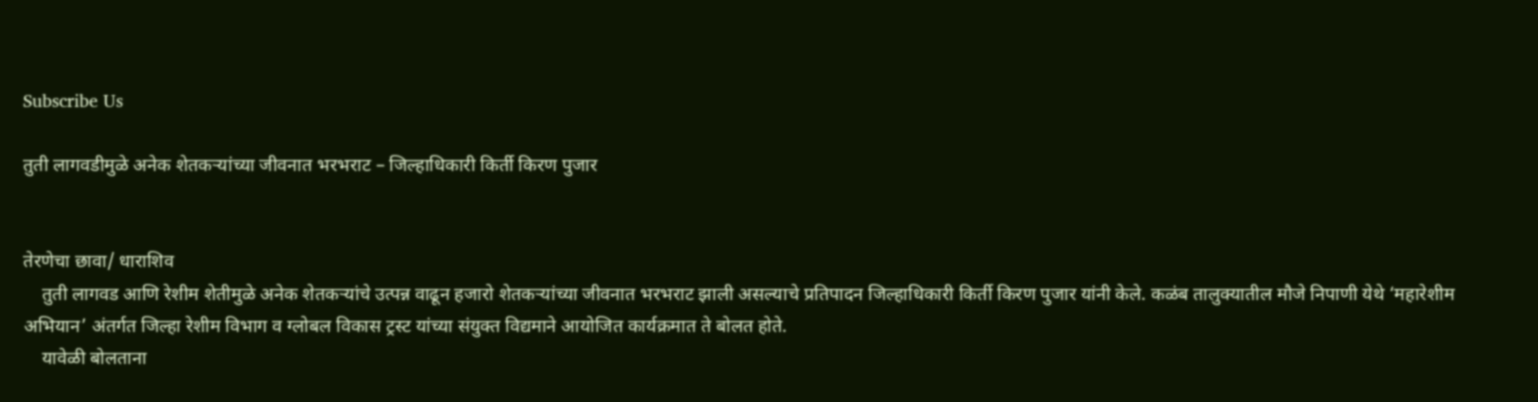Subscribe Us

तुती लागवडीमुळे अनेक शेतकऱ्यांच्या जीवनात भरभराट – जिल्हाधिकारी किर्ती किरण पुजार


तेरणेचा छावा/ धाराशिव
    तुती लागवड आणि रेशीम शेतीमुळे अनेक शेतकऱ्यांचे उत्पन्न वाढून हजारो शेतकऱ्यांच्या जीवनात भरभराट झाली असल्याचे प्रतिपादन जिल्हाधिकारी किर्ती किरण पुजार यांनी केले. कळंब तालुक्यातील मौजे निपाणी येथे ‘महारेशीम अभियान’ अंतर्गत जिल्हा रेशीम विभाग व ग्लोबल विकास ट्रस्ट यांच्या संयुक्त विद्यमाने आयोजित कार्यक्रमात ते बोलत होते.
    यावेळी बोलताना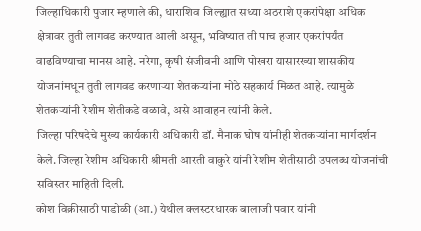जिल्हाधिकारी पुजार म्हणाले की, धाराशिव जिल्ह्यात सध्या अठराशे एकरांपेक्षा अधिक क्षेत्रावर तुती लागवड करण्यात आली असून, भविष्यात ती पाच हजार एकरांपर्यंत वाढविण्याचा मानस आहे. नरेगा, कृषी संजीवनी आणि पोखरा यासारख्या शासकीय योजनांमधून तुती लागवड करणाऱ्या शेतकऱ्यांना मोठे सहकार्य मिळत आहे. त्यामुळे शेतकऱ्यांनी रेशीम शेतीकडे वळावे, असे आवाहन त्यांनी केले.
जिल्हा परिषदेचे मुख्य कार्यकारी अधिकारी डॉ. मैनाक घोष यांनीही शेतकऱ्यांना मार्गदर्शन केले. जिल्हा रेशीम अधिकारी श्रीमती आरती वाकुरे यांनी रेशीम शेतीसाठी उपलब्ध योजनांची सविस्तर माहिती दिली.
कोश विक्रीसाठी पाडोळी (आ.) येथील क्लस्टरधारक बालाजी पवार यांनी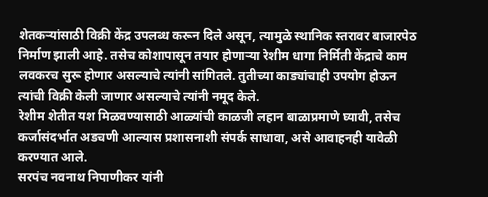शेतकऱ्यांसाठी विक्री केंद्र उपलब्ध करून दिले असून, त्यामुळे स्थानिक स्तरावर बाजारपेठ निर्माण झाली आहे. तसेच कोशापासून तयार होणाऱ्या रेशीम धागा निर्मिती केंद्राचे काम लवकरच सुरू होणार असल्याचे त्यांनी सांगितले. तुतीच्या काड्यांचाही उपयोग होऊन त्यांची विक्री केली जाणार असल्याचे त्यांनी नमूद केले.
रेशीम शेतीत यश मिळवण्यासाठी आळ्यांची काळजी लहान बाळाप्रमाणे घ्यावी, तसेच कर्जासंदर्भात अडचणी आल्यास प्रशासनाशी संपर्क साधावा, असे आवाहनही यावेळी करण्यात आले.
सरपंच नवनाथ निपाणीकर यांनी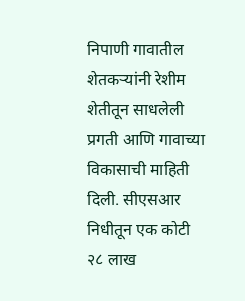निपाणी गावातील शेतकऱ्यांनी रेशीम शेतीतून साधलेली प्रगती आणि गावाच्या विकासाची माहिती दिली. सीएसआर निधीतून एक कोटी २८ लाख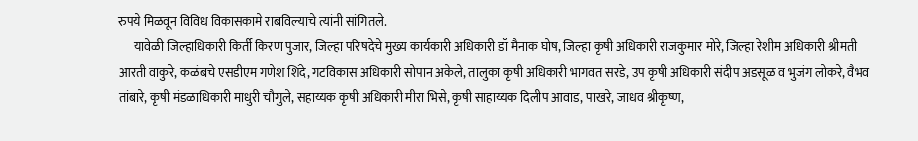रुपये मिळवून विविध विकासकामे राबविल्याचे त्यांनी सांगितले.
      यावेळी जिल्हाधिकारी किर्ती किरण पुजार, जिल्हा परिषदेचे मुख्य कार्यकारी अधिकारी डॉ मैनाक घोष, जिल्हा कृषी अधिकारी राजकुमार मोरे, जिल्हा रेशीम अधिकारी श्रीमती आरती वाकुरे, कळंबचे एसडीएम गणेश शिंदे, गटविकास अधिकारी सोपान अकेले, तालुका कृषी अधिकारी भागवत सरडे, उप कृषी अधिकारी संदीप अडसूळ व भुजंग लोकरे, वैभव तांबारे, कृषी मंडळाधिकारी माधुरी चौगुले, सहाय्यक कृषी अधिकारी मीरा भिसे, कृषी साहाय्यक दिलीप आवाड, पाखरे, जाधव श्रीकृष्ण,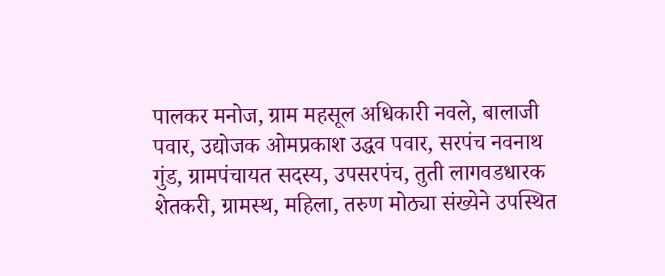पालकर मनोज, ग्राम महसूल अधिकारी नवले, बालाजी पवार, उद्योजक ओमप्रकाश उद्धव पवार, सरपंच नवनाथ गुंड, ग्रामपंचायत सदस्य, उपसरपंच, तुती लागवडधारक शेतकरी, ग्रामस्थ, महिला, तरुण मोठ्या संख्येने उपस्थित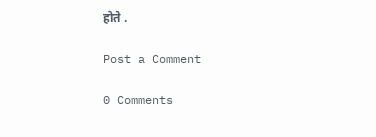होते .

Post a Comment

0 Comments